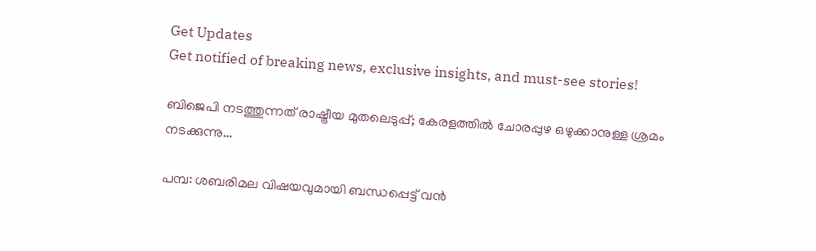Get Updates
Get notified of breaking news, exclusive insights, and must-see stories!

ബിജെപി നടത്തുന്നത് രാഷ്ട്രീയ മുതലെടുപ്പ്; കേരളത്തിൽ ചോരപ്പുഴ ഒഴുക്കാനുള്ള ശ്രമം നടക്കുന്നു...

പമ്പ: ശബരിമല വിഷയവുമായി ബന്ധപ്പെട്ട് വൻ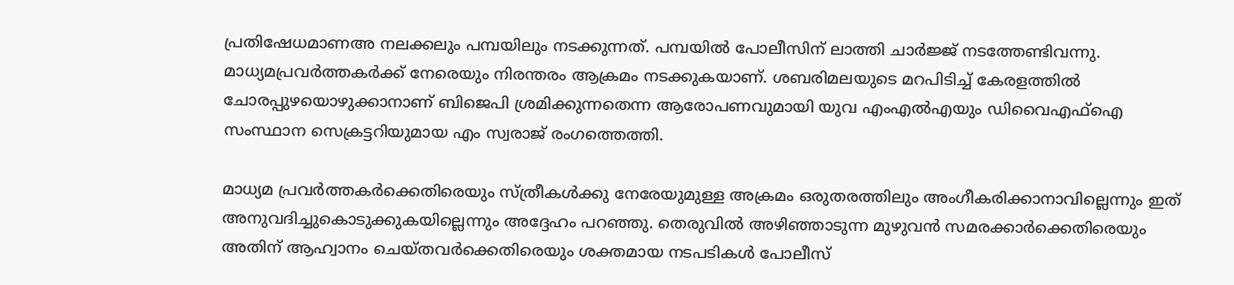പ്രതിഷേധമാണഅ നലക്കലും പമ്പയിലും നടക്കുന്നത്. പമ്പയിൽ പോലീസിന് ലാത്തി ചാർജ്ജ് നടത്തേണ്ടിവന്നു. മാധ്യമപ്രവർത്തകർക്ക് നേരെയും നിരന്തരം ആക്രമം നടക്കുകയാണ്. ശബരിമലയുടെ മറപിടിച്ച് കേരളത്തില്‍ ചോരപ്പുഴയൊഴുക്കാനാണ് ബിജെപി ശ്രമിക്കുന്നതെന്ന ആരോപണവുമായി യുവ എംഎൽഎയും ഡിവൈഎഫ്ഐ സംസ്ഥാന സെക്രട്ടറിയുമായ എം സ്വരാജ് രംഗത്തെത്തി.

മാധ്യമ പ്രവര്‍ത്തകര്‍ക്കെതിരെയും സ്ത്രീകള്‍ക്കു നേരേയുമുള്ള അക്രമം ഒരുതരത്തിലും അംഗീകരിക്കാനാവില്ലെന്നും ഇത് അനുവദിച്ചുകൊടുക്കുകയില്ലെന്നും അദ്ദേഹം പറഞ്ഞു. തെരുവില്‍ അഴിഞ്ഞാടുന്ന മുഴുവന്‍ സമരക്കാര്‍ക്കെതിരെയും അതിന് ആഹ്വാനം ചെയ്തവര്‍ക്കെതിരെയും ശക്തമായ നടപടികള്‍ പോലീസ്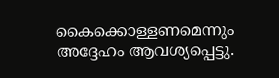കൈക്കൊള്ളണമെന്നും അദ്ദേഹം ആവശ്യപ്പെട്ടു.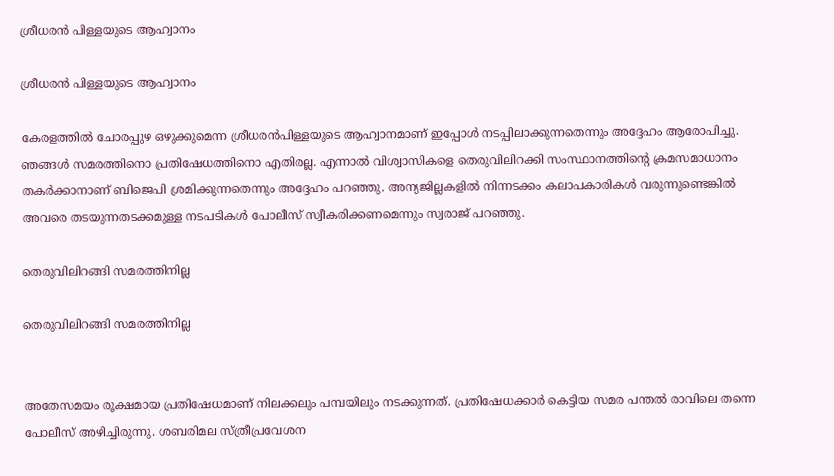ശ്രീധരൻ പിള്ളയുടെ ആഹ്വാനം

ശ്രീധരൻ പിള്ളയുടെ ആഹ്വാനം

കേരളത്തില്‍ ചോരപ്പുഴ ഒഴുക്കുമെന്ന ശ്രീധരന്‍പിള്ളയുടെ ആഹ്വാനമാണ് ഇപ്പോള്‍ നടപ്പിലാക്കുന്നതെന്നും അദ്ദേഹം ആരോപിച്ചു. ഞങ്ങള്‍ സമരത്തിനൊ പ്രതിഷേധത്തിനൊ എതിരല്ല. എന്നാൽ വിശ്വാസികളെ തെരുവിലിറക്കി സംസ്ഥാനത്തിന്റെ ക്രമസമാധാനം തകർക്കാനാണ് ബിജെപി ശ്രമിക്കുന്നതെന്നും അദ്ദേഹം പറഞ്ഞു. അന്യജില്ലകളില്‍ നിന്നടക്കം കലാപകാരികള്‍ വരുന്നുണ്ടെങ്കില്‍ അവരെ തടയുന്നതടക്കമുള്ള നടപടികള്‍ പോലീസ് സ്വീകരിക്കണമെന്നും സ്വരാജ് പറഞ്ഞു.

തെരുവിലിറങ്ങി സമരത്തിനില്ല

തെരുവിലിറങ്ങി സമരത്തിനില്ല


അതേസമയം രൂക്ഷമായ പ്രതിഷേധമാണ് നിലക്കലും പമ്പയിലും നടക്കുന്നത്. പ്രതിഷേധക്കാർ കെട്ടിയ സമര പന്തൽ രാവിലെ തന്നെ പോലീസ് അഴിച്ചിരുന്നു. ശബരിമല സ്ത്രീപ്രവേശന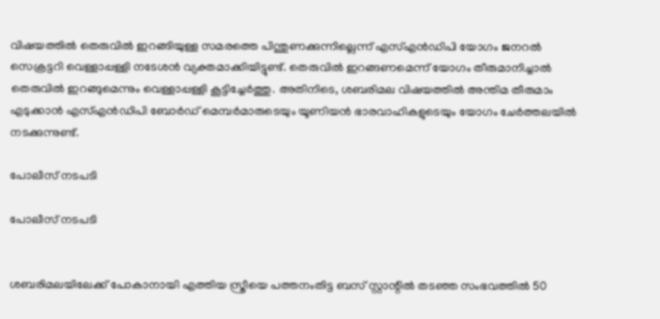വിഷയത്തില്‍ തെരുവില്‍ ഇറങ്ങിയുള്ള സമരത്തെ പിന്തുണക്കുന്നില്ലെന്ന് എസ്എന്‍ഡിപി യോഗം ജനറല്‍ സെക്രട്ടറി വെള്ളാപ്പള്ളി നടേശന്‍ വ്യക്തമാക്കിയിട്ടുണ്ട്. തെരുവില്‍ ഇറങ്ങണമെന്ന് യോഗം തീരുമാനിച്ചാല്‍ തെരുവില്‍ ഇറങ്ങുമെന്നും വെള്ളാപ്പള്ളി കൂട്ടിച്ചേര്‍ത്തു. അതിനിടെ, ശബരിമല വിഷയത്തില്‍ അന്തിമ തീരുമാം എടുക്കാന്‍ എസ്എന്‍ഡിപി ബോര്‍ഡ് മെമ്പര്‍മാരുടെയും യൂണിയന്‍ ഭാരവാഹികളുടെയും യോഗം ചേര്‍ത്തലയില്‍ നടക്കുന്നുണ്ട്.

പോലീസ് നടപടി

പോലീസ് നടപടി


ശബരിമലയിലേക്ക് പോകാനായി എത്തിയ സ്ത്രീയെ പത്തനംതിട്ട ബസ് സ്റ്റാന്റില്‍ തടഞ്ഞ സംഭവത്തില്‍ 50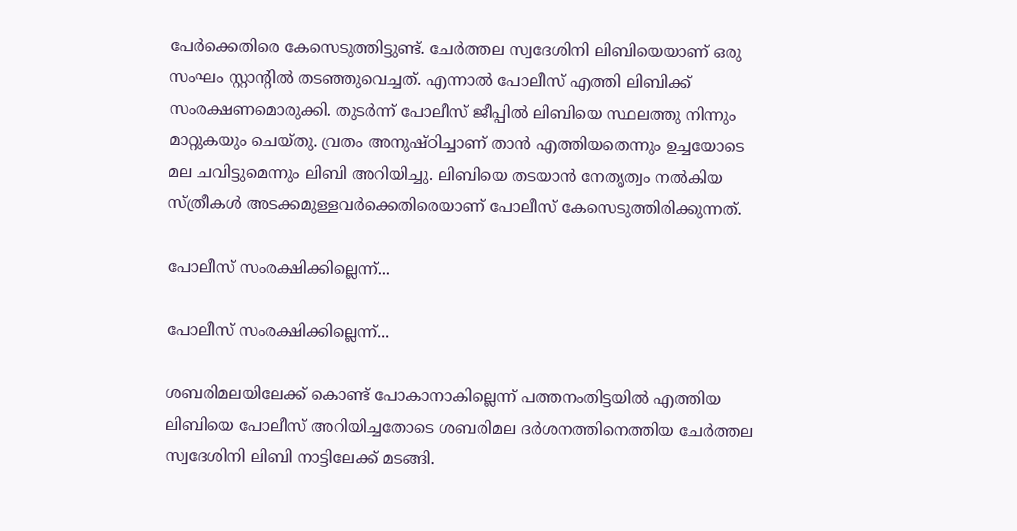പേര്‍ക്കെതിരെ കേസെടുത്തിട്ടുണ്ട്. ചേര്‍ത്തല സ്വദേശിനി ലിബിയെയാണ് ഒരു സംഘം സ്റ്റാന്റില്‍ തടഞ്ഞുവെച്ചത്. എന്നാല്‍ പോലീസ് എത്തി ലിബിക്ക് സംരക്ഷണമൊരുക്കി. തുടര്‍ന്ന് പോലീസ് ജീപ്പില്‍ ലിബിയെ സ്ഥലത്തു നിന്നും മാറ്റുകയും ചെയ്തു. വ്രതം അനുഷ്ഠിച്ചാണ് താന്‍ എത്തിയതെന്നും ഉച്ചയോടെ മല ചവിട്ടുമെന്നും ലിബി അറിയിച്ചു. ലിബിയെ തടയാന്‍ നേതൃത്വം നല്‍കിയ സ്ത്രീകള്‍ അടക്കമുള്ളവര്‍ക്കെതിരെയാണ് പോലീസ് കേസെടുത്തിരിക്കുന്നത്.

പോലീസ് സംരക്ഷിക്കില്ലെന്ന്...

പോലീസ് സംരക്ഷിക്കില്ലെന്ന്...

ശബരിമലയിലേക്ക് കൊണ്ട് പോകാനാകില്ലെന്ന് പത്തനംതിട്ടയിൽ എത്തിയ ലിബിയെ പോലീസ് അറിയിച്ചതോടെ ശബരിമല ദർശനത്തിനെത്തിയ ചേർത്തല സ്വദേശിനി ലിബി നാട്ടിലേക്ക് മടങ്ങി.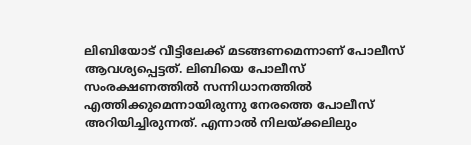ലിബിയോട് വീട്ടിലേക്ക് മടങ്ങണമെന്നാണ് പോലീസ് ആവശ്യപ്പെട്ടത്. ലിബിയെ പോലീസ് സംരക്ഷണത്തിൽ സന്നിധാനത്തിൽ എത്തിക്കുമെന്നായിരുന്നു നേരത്തെ പോലീസ് അറിയിച്ചിരുന്നത്. എന്നാൽ നിലയ്ക്കലിലും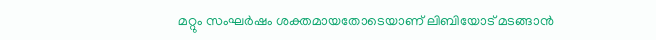മറ്റും സംഘർഷം ശക്തമായതോടെയാണ് ലിബിയോട് മടങ്ങാൻ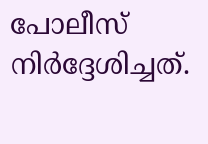പോലീസ് നിർദ്ദേശിച്ചത്.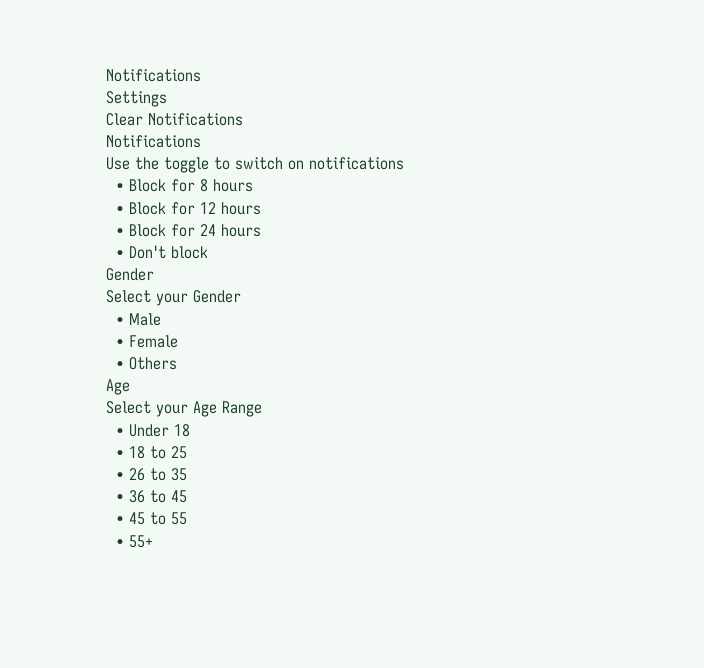Notifications
Settings
Clear Notifications
Notifications
Use the toggle to switch on notifications
  • Block for 8 hours
  • Block for 12 hours
  • Block for 24 hours
  • Don't block
Gender
Select your Gender
  • Male
  • Female
  • Others
Age
Select your Age Range
  • Under 18
  • 18 to 25
  • 26 to 35
  • 36 to 45
  • 45 to 55
  • 55+